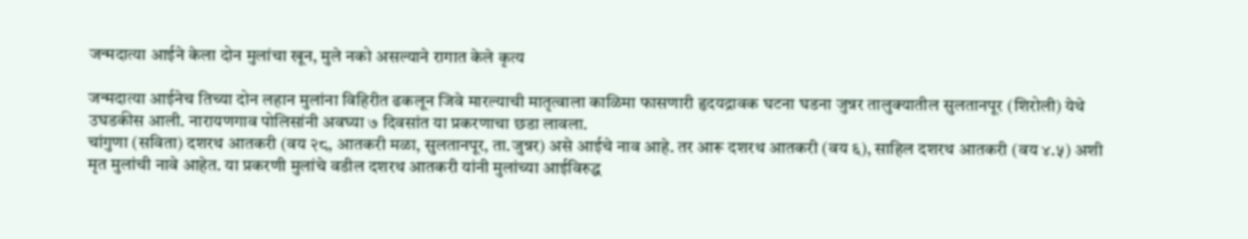जन्मदात्या आईने केला दोन मुलांचा खून, मुले नको असल्याने रागात केले कृत्य

जन्मदात्या आईनेच तिच्या दोन लहान मुलांना विहिरीत ढकलून जिवे मारल्याची मातृत्वाला काळिमा फासणारी हृदयद्रावक घटना घडना जुन्नर तालुक्यातील सुलतानपूर (शिरोली) येथे उघडकीस आली. नारायणगाव पोलिसांनी अवघ्या ७ दिवसांत या प्रकरणाचा छडा लावला.
चांगुणा (सविता) दशरथ आतकरी (वय २८, आतकरी मळा, सुलतानपूर, ता.जुन्नर) असे आईचे नाव आहे. तर आरू दशरथ आतकरी (वय ६), साहिल दशरथ आतकरी (वय ४.५) अशी मृत मुलांची नावे आहेत. या प्रकरणी मुलांचे वडील दशरथ आतकरी यांनी मुलांच्या आईविरुद्ध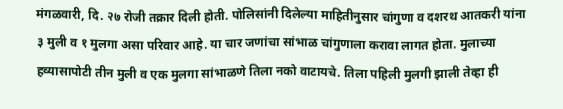मंगळवारी, दि. २७ रोजी तक्रार दिली होती. पोलिसांनी दिलेल्या माहितीनुसार चांगुणा व दशरथ आतकरी यांना ३ मुली व १ मुलगा असा परिवार आहे. या चार जणांचा सांभाळ चांगुणाला करावा लागत होता. मुलाच्या हव्यासापोटी तीन मुली व एक मुलगा सांभाळणे तिला नको वाटायचे. तिला पहिली मुलगी झाली तेव्हा ही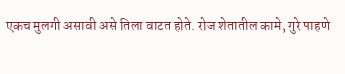एकच मुलगी असावी असे तिला वाटत होते. रोज शेतातील कामे, गुरे पाहणे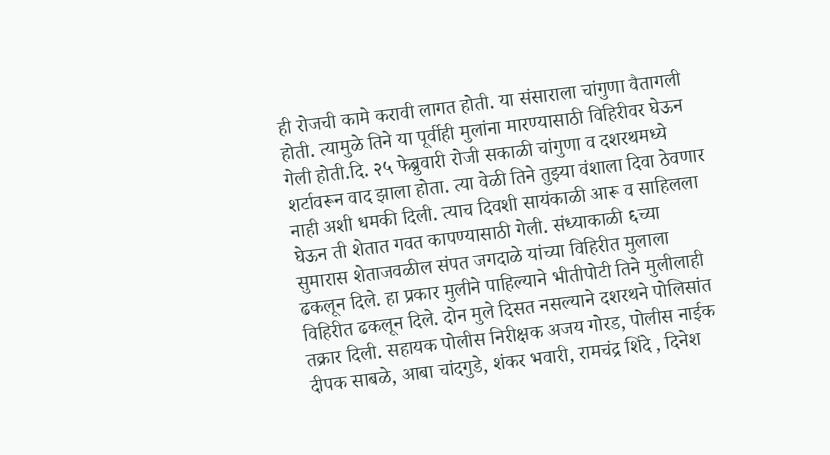ही रोजची कामे करावी लागत होती. या संसाराला चांगुणा वैतागली होती. त्यामुळे तिने या पूर्वीही मुलांना मारण्यासाठी विहिरीवर घेऊन गेली होती.दि. २५ फेब्रुवारी रोजी सकाळी चांगुणा व दशरथमध्ये शर्टावरून वाद झाला होता. त्या वेळी तिने तुझ्या वंशाला दिवा ठेवणार नाही अशी धमकी दिली. त्याच दिवशी सायंकाळी आरू व साहिलला घेऊन ती शेतात गवत कापण्यासाठी गेली. संध्याकाळी ६च्या सुमारास शेताजवळील संपत जगदाळे यांच्या विहिरीत मुलाला ढकलून दिले. हा प्रकार मुलीने पाहिल्याने भीतीपोटी तिने मुलीलाही विहिरीत ढकलून दिले. दोन मुले दिसत नसल्याने दशरथने पोलिसांत तक्रार दिली. सहायक पोलीस निरीक्षक अजय गोरड, पोलीस नाईक दीपक साबळे, आबा चांदगुडे, शंकर भवारी, रामचंद्र शिंदे , दिनेश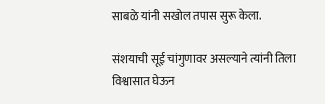साबळे यांनी सखोल तपास सुरू केला.

संशयाची सूई चांगुणावर असल्याने त्यांनी तिला विश्वासात घेऊन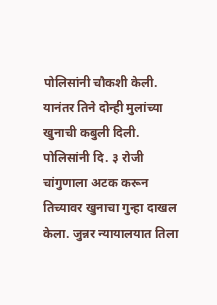पोलिसांनी चौकशी केली. यानंतर तिने दोन्ही मुलांच्या खुनाची कबुली दिली. पोलिसांनी दि. ३ रोजी चांगुणाला अटक करून तिच्यावर खुनाचा गुन्हा दाखल केला. जुन्नर न्यायालयात तिला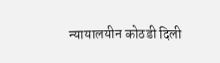न्यायालयीन कोठडी दिली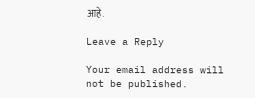आहे.

Leave a Reply

Your email address will not be published.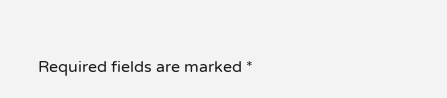Required fields are marked *